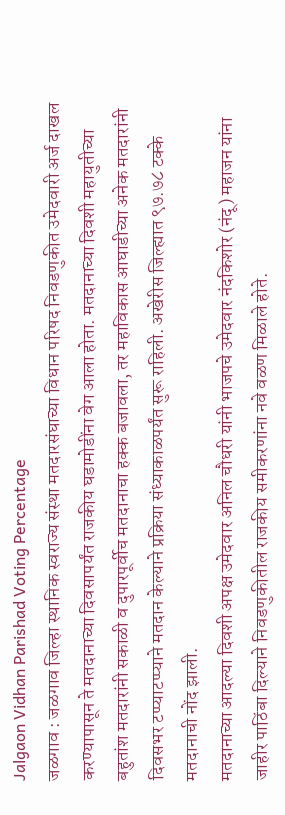Jalgaon Vidhan Parishad Voting Percentage
जळगाव : जळगाव जिल्हा स्थानिक स्वराज्य संस्था मतदारसंघाच्या विधान परिषद निवडणुकीत उमेदवारी अर्ज दाखल करण्यापासून ते मतदानाच्या दिवसापर्यंत राजकीय घडामोडींना वेग आला होता. मतदानाच्या दिवशी महायुतीच्या बहुतांश मतदारांनी सकाळी व दुपारपूर्वीच मतदानाचा हक्क बजावला, तर महाविकास आघाडीच्या अनेक मतदारांनी दिवसभर टप्प्याटप्प्याने मतदान केल्याने प्रक्रिया संध्याकाळपर्यंत सुरू राहिली. अखेरीस जिल्ह्यात ९७.७८ टक्के मतदानाची नोंद झाली.
मतदानाच्या आदल्या दिवशी अपक्ष उमेदवार अनिल चौधरी यांनी भाजपचे उमेदवार नंदकिशोर (नंदू) महाजन यांना जाहीर पाठिंबा दिल्याने निवडणुकीतील राजकीय समीकरणांना नवे वळण मिळाले होते.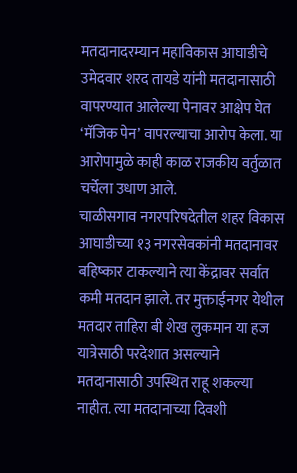मतदानादरम्यान महाविकास आघाडीचे उमेदवार शरद तायडे यांनी मतदानासाठी वापरण्यात आलेल्या पेनावर आक्षेप घेत ‘मॅजिक पेन’ वापरल्याचा आरोप केला. या आरोपामुळे काही काळ राजकीय वर्तुळात चर्चेला उधाण आले.
चाळीसगाव नगरपरिषदेतील शहर विकास आघाडीच्या १३ नगरसेवकांनी मतदानावर बहिष्कार टाकल्याने त्या केंद्रावर सर्वात कमी मतदान झाले. तर मुक्ताईनगर येथील मतदार ताहिरा बी शेख लुकमान या हज यात्रेसाठी परदेशात असल्याने मतदानासाठी उपस्थित राहू शकल्या नाहीत. त्या मतदानाच्या दिवशी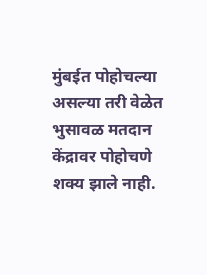मुंबईत पोहोचल्या असल्या तरी वेळेत भुसावळ मतदान केंद्रावर पोहोचणे शक्य झाले नाही.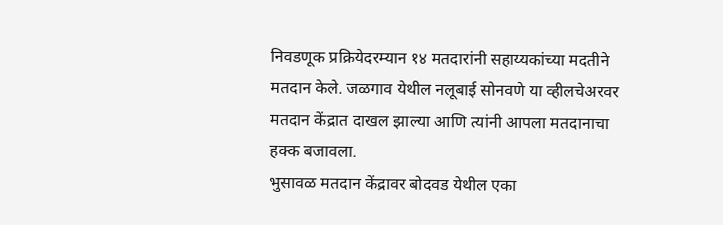निवडणूक प्रक्रियेदरम्यान १४ मतदारांनी सहाय्यकांच्या मदतीने मतदान केले. जळगाव येथील नलूबाई सोनवणे या व्हीलचेअरवर मतदान केंद्रात दाखल झाल्या आणि त्यांनी आपला मतदानाचा हक्क बजावला.
भुसावळ मतदान केंद्रावर बोदवड येथील एका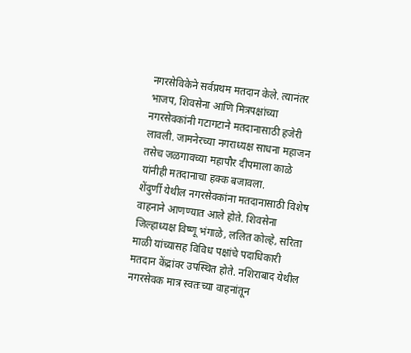नगरसेविकेने सर्वप्रथम मतदान केले. त्यानंतर भाजप, शिवसेना आणि मित्रपक्षांच्या नगरसेवकांनी गटागटाने मतदानासाठी हजेरी लावली. जामनेरच्या नगराध्यक्ष साधना महाजन तसेच जळगावच्या महापौर दीपमाला काळे यांनीही मतदानाचा हक्क बजावला.
शेंदुर्णी येथील नगरसेवकांना मतदानासाठी विशेष वाहनाने आणण्यात आले होते. शिवसेना जिल्हाध्यक्ष विष्णू भंगाळे, ललित कोल्हे, सरिता माळी यांच्यासह विविध पक्षांचे पदाधिकारी मतदान केंद्रांवर उपस्थित होते. नशिराबाद येथील नगरसेवक मात्र स्वतःच्या वाहनांतून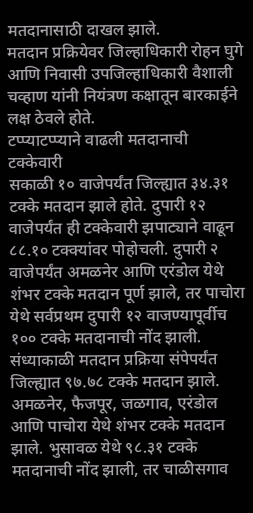मतदानासाठी दाखल झाले.
मतदान प्रक्रियेवर जिल्हाधिकारी रोहन घुगे आणि निवासी उपजिल्हाधिकारी वैशाली चव्हाण यांनी नियंत्रण कक्षातून बारकाईने लक्ष ठेवले होते.
टप्प्याटप्प्याने वाढली मतदानाची टक्केवारी
सकाळी १० वाजेपर्यंत जिल्ह्यात ३४.३१ टक्के मतदान झाले होते. दुपारी १२ वाजेपर्यंत ही टक्केवारी झपाट्याने वाढून ८८.१० टक्क्यांवर पोहोचली. दुपारी २ वाजेपर्यंत अमळनेर आणि एरंडोल येथे शंभर टक्के मतदान पूर्ण झाले, तर पाचोरा येथे सर्वप्रथम दुपारी १२ वाजण्यापूर्वीच १०० टक्के मतदानाची नोंद झाली.
संध्याकाळी मतदान प्रक्रिया संपेपर्यंत जिल्ह्यात ९७.७८ टक्के मतदान झाले. अमळनेर, फैजपूर, जळगाव, एरंडोल आणि पाचोरा येथे शंभर टक्के मतदान झाले. भुसावळ येथे ९८.३१ टक्के मतदानाची नोंद झाली, तर चाळीसगाव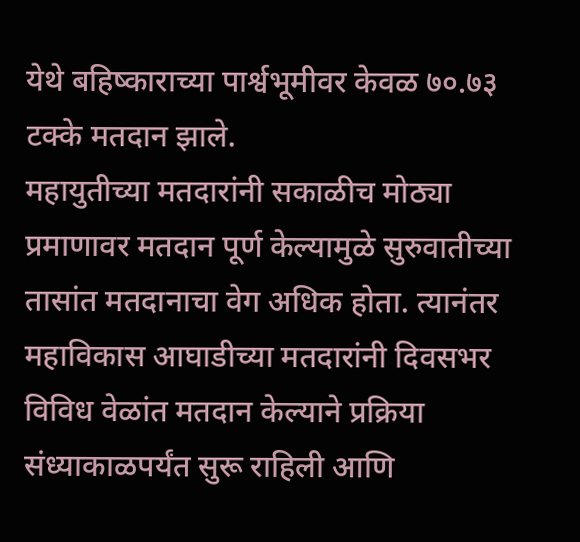येथे बहिष्काराच्या पार्श्वभूमीवर केवळ ७०.७३ टक्के मतदान झाले.
महायुतीच्या मतदारांनी सकाळीच मोठ्या प्रमाणावर मतदान पूर्ण केल्यामुळे सुरुवातीच्या तासांत मतदानाचा वेग अधिक होता. त्यानंतर महाविकास आघाडीच्या मतदारांनी दिवसभर विविध वेळांत मतदान केल्याने प्रक्रिया संध्याकाळपर्यंत सुरू राहिली आणि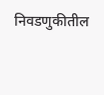निवडणुकीतील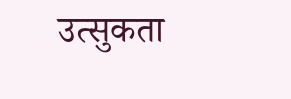उत्सुकता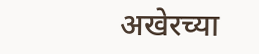अखेरच्या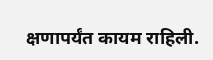क्षणापर्यंत कायम राहिली.